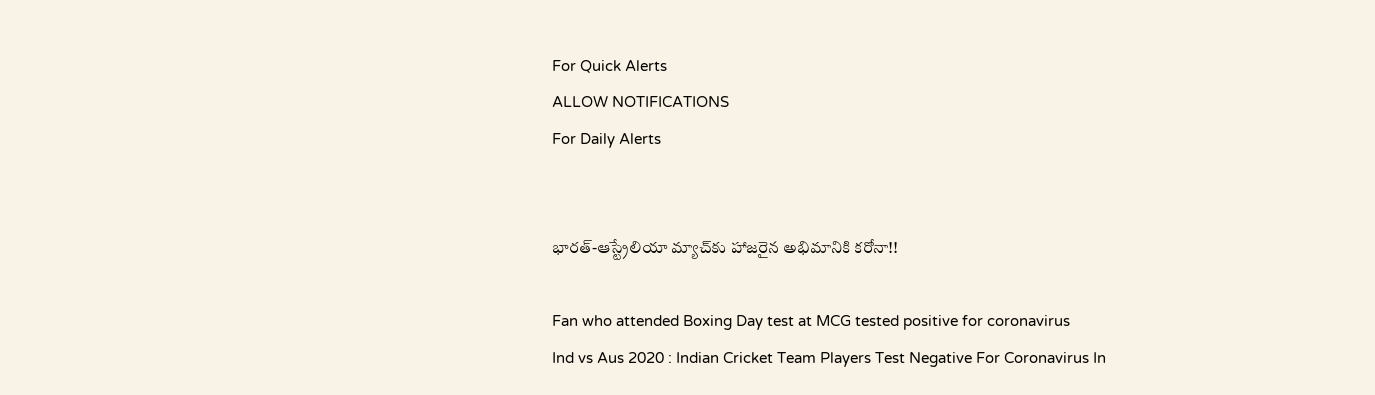For Quick Alerts
ALLOW NOTIFICATIONS
For Daily Alerts


భారత్-ఆస్ట్రేలియా మ్యాచ్‌కు హాజరైన అభిమానికి క‌రోనా!!

Fan who attended Boxing Day test at MCG tested positive for coronavirus
Ind vs Aus 2020 : Indian Cricket Team Players Test Negative For Coronavirus In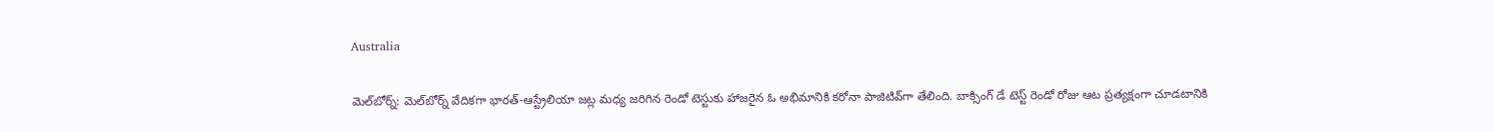Australia

మెల్‌బోర్న్‌: మెల్‌బోర్న్‌ వేదికగా భారత్‌-ఆస్ట్రేలియా జట్ల మధ్య జరిగిన రెండో టెస్టుకు హాజరైన ఓ అభిమానికి కరోనా పాజిటివ్‌గా‌ తేలింది. బాక్సింగ్ డే టెస్ట్ రెండో రోజు ఆట ప్ర‌త్య‌క్షంగా చూడ‌టానికి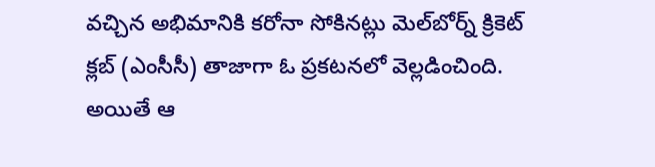వ‌చ్చిన అభిమానికి క‌రోనా సోకిన‌ట్లు మెల్‌బోర్న్ క్రికెట్ క్ల‌బ్ (ఎంసీసీ) తాజాగా ఓ ప్రకటనలో వెల్ల‌డించింది. అయితే ఆ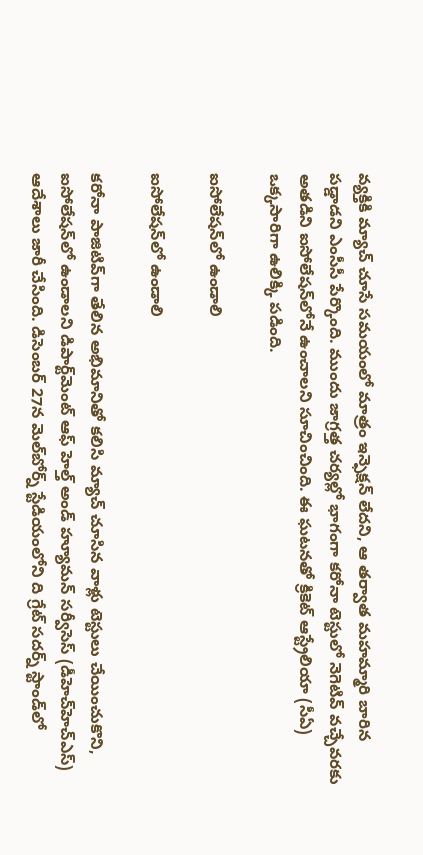వ్య‌క్తికి మ్యాచ్ చూసే స‌మ‌యంలో మాత్రం ఇన్ఫెక్షన్ లేద‌ని, ఆ తర్వాత మహమ్మారి బారిన పడ్డాడని ఎంసీసీ పేర్కొంది. ముందు జాగ్రత్త చర్యల్లో భాగంగా కరోనా టెస్టులో నెగెటివ్‌ వచ్చేవరకు అతడిని ఐసోలేషన్‌లోనే ఉంచాలని సూచించింది. ఈ ఘ‌ట‌న‌తో క్రికెట్ ఆస్ట్రేలియా (సీఏ) ఒక్క‌సారిగా ఉలిక్కి ప‌డింది.

ఐసోలేష‌న్‌లో ఉండాలి

ఐసోలేష‌న్‌లో ఉండాలి

కరోనా పాజిటివ్‌గా‌ తేలిన అభిమానితో క‌లిసి మ్యాచ్ చూసిన వాళ్లు టెస్టులు చేయించుకొని, ఐసోలేష‌న్‌లో ఉండాల‌ని డిపార్ట్‌మెంట్ ఆఫ్ హెల్త్ అండ్ హ్యూమ‌న్ స‌ర్వీసెస్ (డీహెచ్‌హెచ్ఎస్‌) ఆదేశాలు జారీ చేసింది. డిసెంబ‌ర్ 27న మెల్‌బోర్న్ స్టేడియంలోని ది గ్రేట్ స‌ద‌ర్న్ స్టాండ్‌లో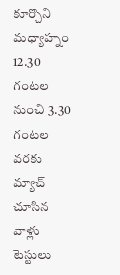కూర్చొని మ‌ధ్యాహ్నం 12.30 గంట‌ల నుంచి 3.30 గంట‌ల వ‌ర‌కు మ్యాచ్ చూసిన వాళ్లు టెస్టులు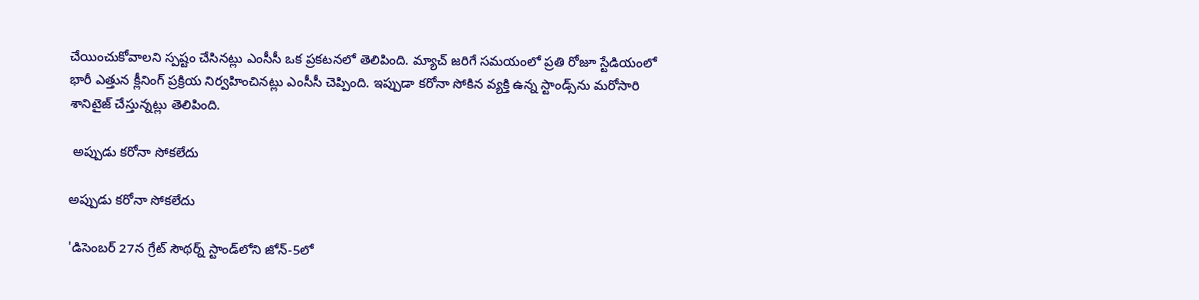చేయించుకోవాల‌ని స్ప‌ష్టం చేసిన‌ట్లు ఎంసీసీ ఒక ప్ర‌క‌ట‌న‌లో తెలిపింది. మ్యాచ్ జ‌రిగే స‌మ‌యంలో ప్ర‌తి రోజూ స్టేడియంలో భారీ ఎత్తున క్లీనింగ్ ప్ర‌క్రియ నిర్వ‌హించిన‌ట్లు ఎంసీసీ చెప్పింది. ఇప్పుడా క‌రోనా సోకిన వ్య‌క్తి ఉన్న స్టాండ్స్‌ను మ‌రోసారి శానిటైజ్ చేస్తున్న‌ట్లు తెలిపింది.

 అప్పుడు కరోనా సోకలేదు

అప్పుడు కరోనా సోకలేదు

'డిసెంబర్‌ 27న గ్రేట్‌ సౌథర్న్‌ స్టాండ్‌లోని జోన్-5లో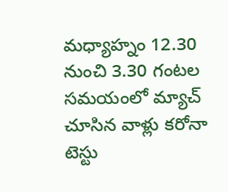మధ్యాహ్నం 12.30 నుంచి 3.30 గంటల సమయంలో మ్యాచ్ చూసిన వాళ్లు కరోనా టెస్టు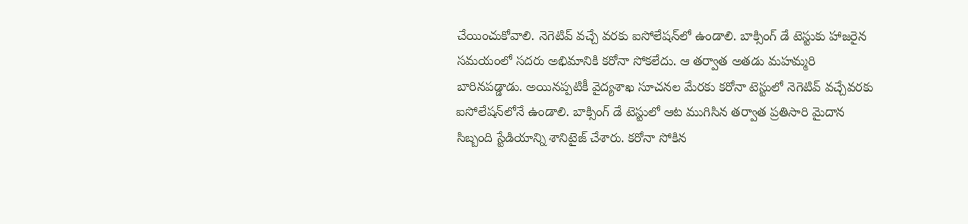చేయించుకోవాలి. నెగెటివ్ వచ్చే వరకు ఐసోలేషన్‌లో ఉండాలి. బాక్సింగ్‌ డే టెస్టుకు హాజరైన సమయంలో సదరు అభిమానికి కరోనా సోకలేదు. ఆ తర్వాత అతడు మహమ్మరి బారినపడ్డాడు. అయినప్పటికీ వైద్యశాఖ సూచనల మేరకు కరోనా టెస్టులో నెగెటివ్ వచ్చేవరకు ఐసోలేషన్‌లోనే ఉండాలి. బాక్సింగ్‌ డే టెస్టులో ఆట ముగిసిన తర్వాత ప్రతిసారి మైదాన సిబ్బంది స్టేడియాన్ని శానిటైజ్‌ చేశారు. క‌రోనా సోకిన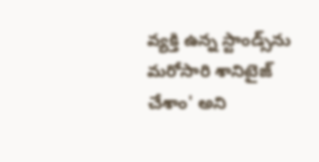వ్య‌క్తి ఉన్న స్టాండ్స్‌ను మ‌రోసారి శానిటైజ్ చేశాం' అని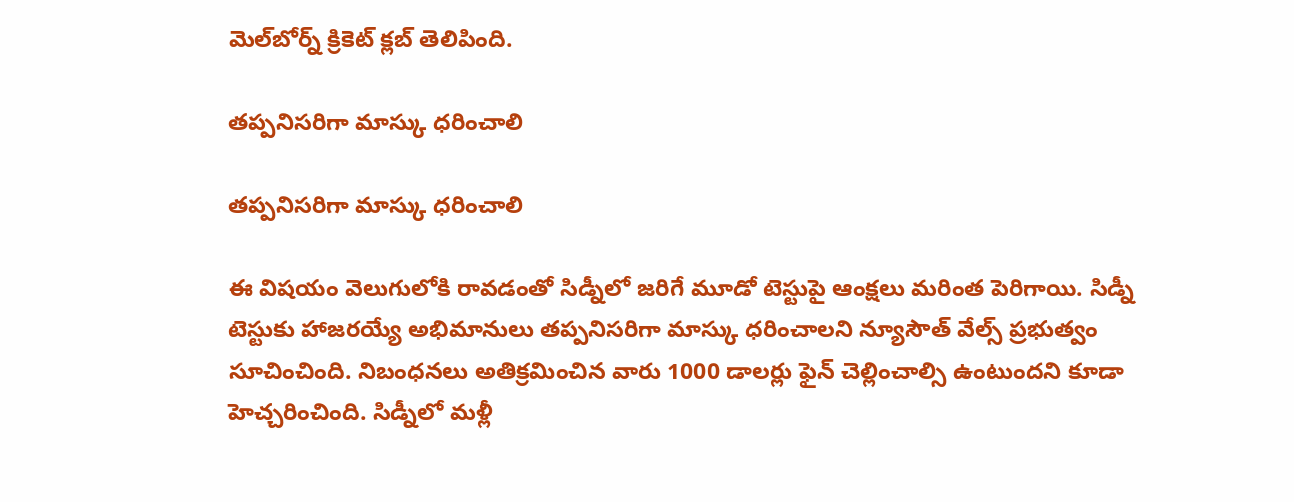మెల్‌బోర్న్‌ క్రికెట్ క్లబ్‌ తెలిపింది.

తప్పనిసరిగా మాస్కు ధరించాలి

తప్పనిసరిగా మాస్కు ధరించాలి

ఈ విషయం వెలుగులోకి రావడంతో సిడ్నీలో జరిగే మూడో టెస్టుపై ఆంక్షలు మరింత పెరిగాయి. సిడ్నీ టెస్టుకు హాజరయ్యే అభిమానులు తప్పనిసరిగా మాస్కు ధరించాలని న్యూసౌత్‌ వేల్స్‌ ప్రభుత్వం సూచించింది. నిబంధనలు అతిక్రమించిన వారు 1000 డాలర్లు ఫైన్‌ చెల్లించాల్సి ఉంటుందని కూడా హెచ్చరించింది. సిడ్నీలో మళ్లీ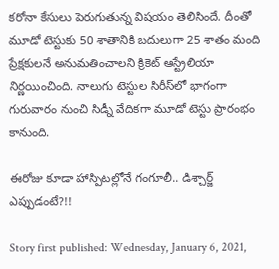కరోనా కేసులు పెరుగుతున్న విషయం తెలిసిందే. దీంతో మూడో టెస్టుకు 50 శాతానికి బదులుగా 25 శాతం మంది ప్రేక్షకులనే అనుమతించాలని క్రికెట్‌ ఆస్ట్రేలియా నిర్ణయించింది. నాలుగు టెస్టుల సిరీస్‌లో భాగంగా గురువారం నుంచి సిడ్నీ వేదికగా మూడో టెస్టు ప్రారంభం కానుంది.

ఈరోజు కూడా హాస్పిట‌ల్లోనే గంగూలీ.. డిశ్చార్జ్ ఎప్పుడంటే?!!

Story first published: Wednesday, January 6, 2021,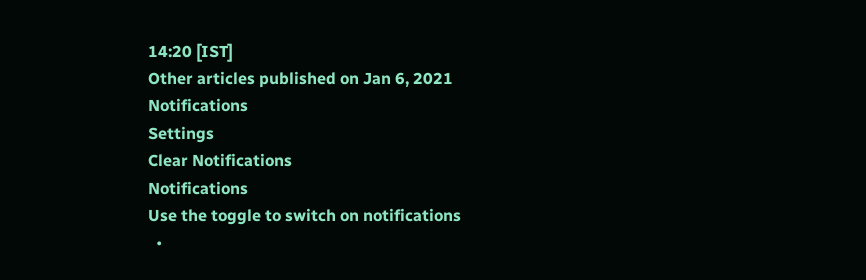14:20 [IST]
Other articles published on Jan 6, 2021
Notifications
Settings
Clear Notifications
Notifications
Use the toggle to switch on notifications
  •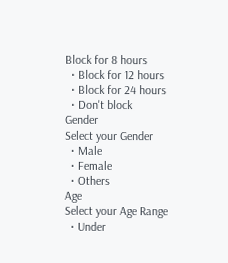Block for 8 hours
  • Block for 12 hours
  • Block for 24 hours
  • Don't block
Gender
Select your Gender
  • Male
  • Female
  • Others
Age
Select your Age Range
  • Under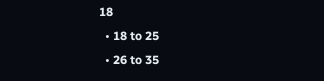18
  • 18 to 25
  • 26 to 35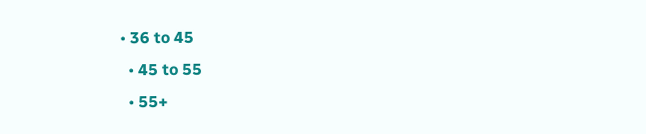• 36 to 45
  • 45 to 55
  • 55+